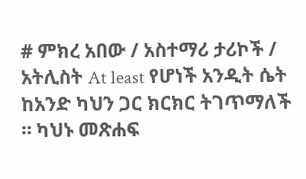# ምክረ አበው / አስተማሪ ታሪኮች / አትሊስት At least የሆነች አንዲት ሴት ከአንድ ካህን ጋር ክርክር ትገጥማለች ። ካህኑ መጽሐፍ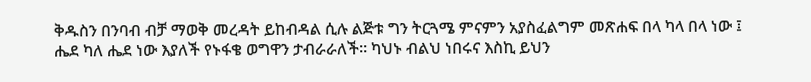ቅዱስን በንባብ ብቻ ማወቅ መረዳት ይከብዳል ሲሉ ልጅቱ ግን ትርጓሜ ምናምን አያስፈልግም መጽሐፍ በላ ካላ በላ ነው ፤ ሔደ ካለ ሔደ ነው እያለች የኑፋቄ ወግዋን ታብራራለች። ካህኑ ብልህ ነበሩና እስኪ ይህን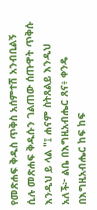የመጽሐፍ ቅዱስ ጥቅስ አሰምተሽ አንብቢልኝ ሲሉ መጽሐፍ ቅዱሱን ገልጠው ሰጡዋት ጥቅሱ እንዲህ ይ ላል "፤ ሐናም ስትጸልይ እንዲህ አለች፦ ልቤ በእግዚአብሔር ጸና፥ ቀንዴ በእግዚአብሔር ከፍ ከፍ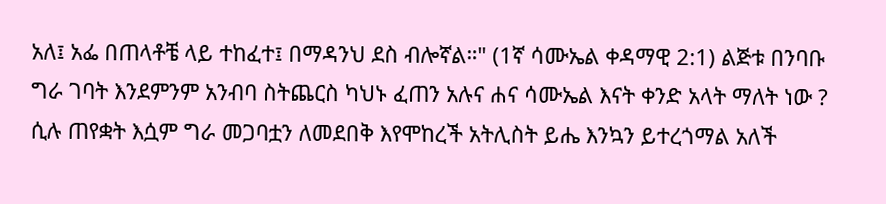አለ፤ አፌ በጠላቶቼ ላይ ተከፈተ፤ በማዳንህ ደስ ብሎኛል።" (1ኛ ሳሙኤል ቀዳማዊ 2:1) ልጅቱ በንባቡ ግራ ገባት እንደምንም አንብባ ስትጨርስ ካህኑ ፈጠን አሉና ሐና ሳሙኤል እናት ቀንድ አላት ማለት ነው ? ሲሉ ጠየቋት እሷም ግራ መጋባቷን ለመደበቅ እየሞከረች አትሊስት ይሔ እንኳን ይተረጎማል አለች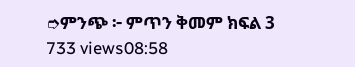➮ምንጭ ፦ ምጥን ቅመም ክፍል 3 733 views08:58